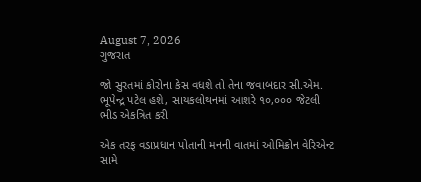August 7, 2026
ગુજરાત

જો સુરતમાં કોરોના કેસ વધશે તો તેના જવાબદાર સી.એમ. ભૂપેન્દ્ર પટેલ હશે, સાયકલોથનમાં આશરે ૧૦,૦૦૦ જેટલી ભીડ એકત્રિત કરી

એક તરફ વડાપ્રધાન પોતાની મનની વાતમાં ઓમિક્રોન વેરિએન્ટ સામે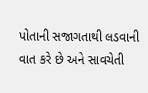પોતાની સજાગતાથી લડવાની વાત કરે છે અને સાવચેતી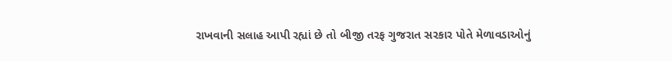રાખવાની સલાહ આપી રહ્યાં છે તો બીજી તરફ ગુજરાત સરકાર પોતે મેળાવડાઓનું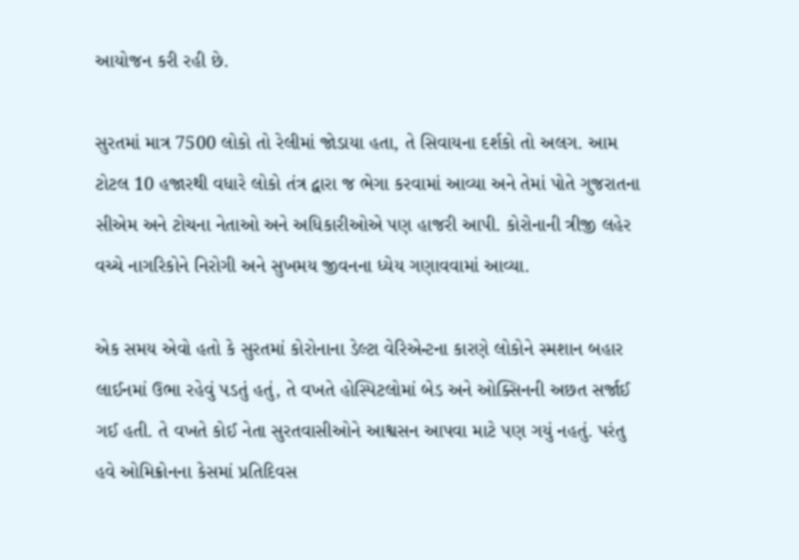આયોજન કરી રહી છે.

સુરતમાં માત્ર 7500 લોકો તો રેલીમાં જોડાયા હતા, તે સિવાયના દર્શકો તો અલગ. આમ ટોટલ 10 હજારથી વધારે લોકો તંત્ર દ્વારા જ ભેગા કરવામાં આવ્યા અને તેમાં પોતે ગુજરાતના સીએમ અને ટોચના નેતાઓ અને અધિકારીઓએ પણ હાજરી આપી. કોરોનાની ત્રીજી લહેર વચ્ચે નાગરિકોને નિરોગી અને સુખમય જીવનના ધ્યેય ગણાવવામાં આવ્યા.

એક સમય એવો હતો કે સુરતમાં કોરોનાના ડેલ્ટા વેરિએન્ટના કારણે લોકોને સ્મશાન બહાર લાઈનમાં ઉભા રહેવું પડતું હતું, તે વખતે હોસ્પિટલોમાં બેડ અને ઓક્સિનની અછત સર્જાઈ ગઈ હતી. તે વખતે કોઈ નેતા સુરતવાસીઓને આશ્વસન આપવા માટે પણ ગયું નહતું. પરંતુ હવે ઓમિક્રોનના કેસમાં પ્રતિદિવસ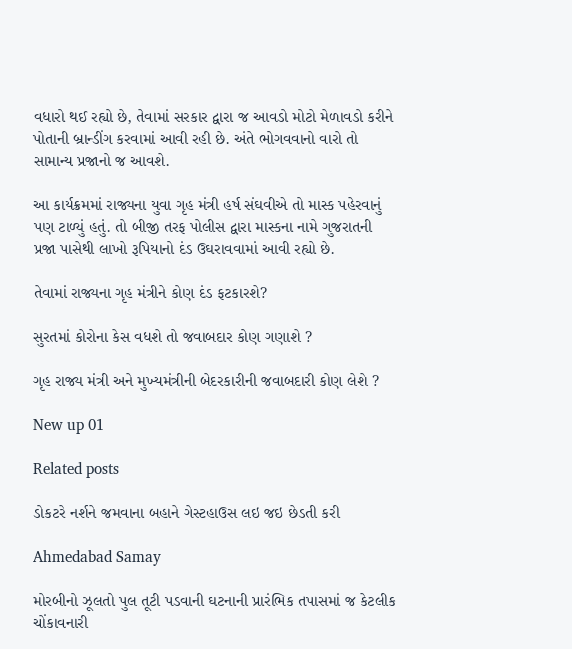વધારો થઈ રહ્યો છે, તેવામાં સરકાર દ્વારા જ આવડો મોટો મેળાવડો કરીને પોતાની બ્રાન્ડીંગ કરવામાં આવી રહી છે. અંતે ભોગવવાનો વારો તો સામાન્ય પ્રજાનો જ આવશે.

આ કાર્યક્રમમાં રાજ્યના યુવા ગૃહ મંત્રી હર્ષ સંઘવીએ તો માસ્ક પહેરવાનું પણ ટાળ્યું હતું. તો બીજી તરફ પોલીસ દ્વારા માસ્કના નામે ગુજરાતની પ્રજા પાસેથી લાખો રૂપિયાનો દંડ ઉઘરાવવામાં આવી રહ્યો છે.

તેવામાં રાજ્યના ગૃહ મંત્રીને કોણ દંડ ફટકારશે?

સુરતમાં કોરોના કેસ વધશે તો જવાબદાર કોણ ગણાશે ?

ગૃહ રાજ્ય મંત્રી અને મુખ્યમંત્રીની બેદરકારીની જવાબદારી કોણ લેશે ?

New up 01

Related posts

ડોકટરે નર્શને જમવાના બહાને ગેસ્ટહાઉસ લઇ જઇ છેડતી કરી

Ahmedabad Samay

મોરબીનો ઝૂલતો પુલ તૂટી પડવાની ઘટનાની પ્રારંભિક તપાસમાં જ કેટલીક ચોંકાવનારી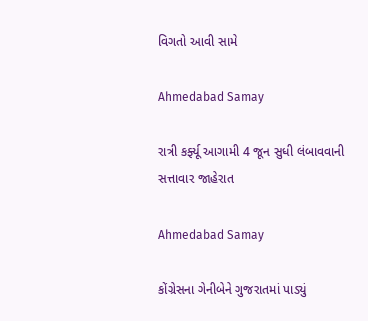વિગતો આવી સામે

Ahmedabad Samay

રાત્રી કર્ફ્યૂ આગામી 4 જૂન સુધી લંબાવવાની સત્તાવાર જાહેરાત

Ahmedabad Samay

કોંગ્રેસના ગેનીબેને ગુજરાતમાં પાડ્યું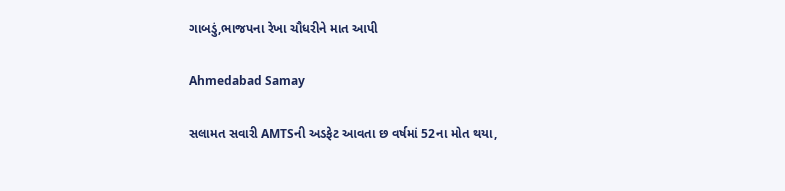ગાબડું,ભાજપના રેખા ચૌધરીને માત આપી

Ahmedabad Samay

સલામત સવારી AMTSની અડફેટ આવતા છ વર્ષમાં 52ના મોત થયા,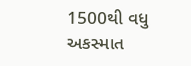1500થી વધુ અકસ્માત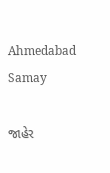Ahmedabad Samay

જાહેર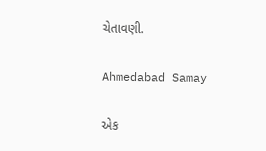ચેતાવણી.

Ahmedabad Samay

એક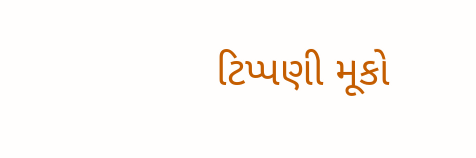ટિપ્પણી મૂકો